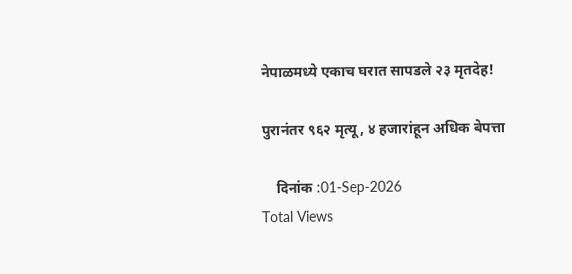नेपाळमध्ये एकाच घरात सापडले २३ मृतदेह!

पुरानंतर ९६२ मृत्यू, ४ हजारांहून अधिक बेपत्ता

    दिनांक :01-Sep-2026
Total Views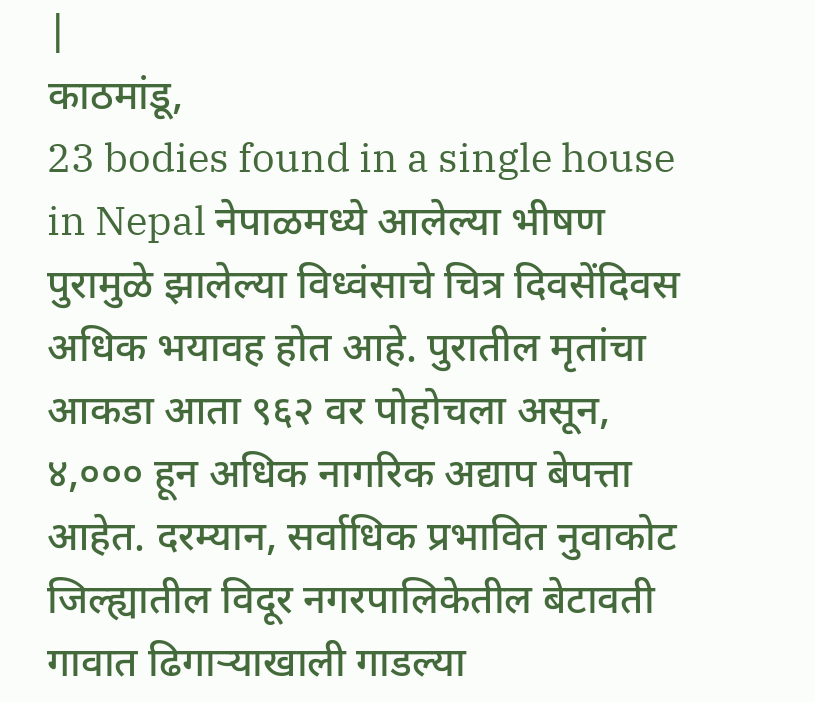|
काठमांडू,
23 bodies found in a single house in Nepal नेपाळमध्ये आलेल्या भीषण पुरामुळे झालेल्या विध्वंसाचे चित्र दिवसेंदिवस अधिक भयावह होत आहे. पुरातील मृतांचा आकडा आता ९६२ वर पोहोचला असून, ४,००० हून अधिक नागरिक अद्याप बेपत्ता आहेत. दरम्यान, सर्वाधिक प्रभावित नुवाकोट जिल्ह्यातील विदूर नगरपालिकेतील बेटावती गावात ढिगाऱ्याखाली गाडल्या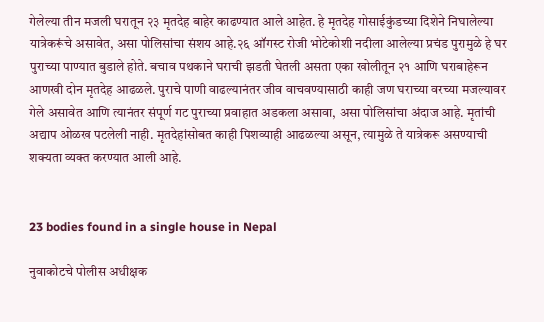गेलेल्या तीन मजली घरातून २३ मृतदेह बाहेर काढण्यात आले आहेत. हे मृतदेह गोसाईकुंडच्या दिशेने निघालेल्या यात्रेकरूंचे असावेत, असा पोलिसांचा संशय आहे.२६ ऑगस्ट रोजी भोटेकोशी नदीला आलेल्या प्रचंड पुरामुळे हे घर पुराच्या पाण्यात बुडाले होते. बचाव पथकाने घराची झडती घेतली असता एका खोलीतून २१ आणि घराबाहेरून आणखी दोन मृतदेह आढळले. पुराचे पाणी वाढल्यानंतर जीव वाचवण्यासाठी काही जण घराच्या वरच्या मजल्यावर गेले असावेत आणि त्यानंतर संपूर्ण गट पुराच्या प्रवाहात अडकला असावा, असा पोलिसांचा अंदाज आहे. मृतांची अद्याप ओळख पटलेली नाही. मृतदेहांसोबत काही पिशव्याही आढळल्या असून, त्यामुळे ते यात्रेकरू असण्याची शक्यता व्यक्त करण्यात आली आहे.


23 bodies found in a single house in Nepal

नुवाकोटचे पोलीस अधीक्षक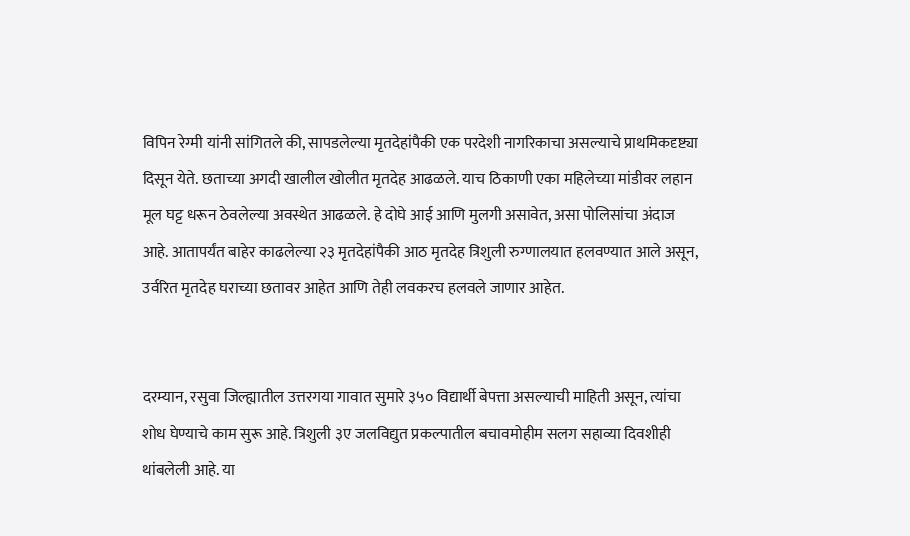विपिन रेग्मी यांनी सांगितले की, सापडलेल्या मृतदेहांपैकी एक परदेशी नागरिकाचा असल्याचे प्राथमिकदृष्ट्या दिसून येते. छताच्या अगदी खालील खोलीत मृतदेह आढळले. याच ठिकाणी एका महिलेच्या मांडीवर लहान मूल घट्ट धरून ठेवलेल्या अवस्थेत आढळले. हे दोघे आई आणि मुलगी असावेत, असा पोलिसांचा अंदाज आहे. आतापर्यंत बाहेर काढलेल्या २३ मृतदेहांपैकी आठ मृतदेह त्रिशुली रुग्णालयात हलवण्यात आले असून, उर्वरित मृतदेह घराच्या छतावर आहेत आणि तेही लवकरच हलवले जाणार आहेत.


दरम्यान, रसुवा जिल्ह्यातील उत्तरगया गावात सुमारे ३५० विद्यार्थी बेपत्ता असल्याची माहिती असून, त्यांचा शोध घेण्याचे काम सुरू आहे. त्रिशुली ३ए जलविद्युत प्रकल्पातील बचावमोहीम सलग सहाव्या दिवशीही थांबलेली आहे. या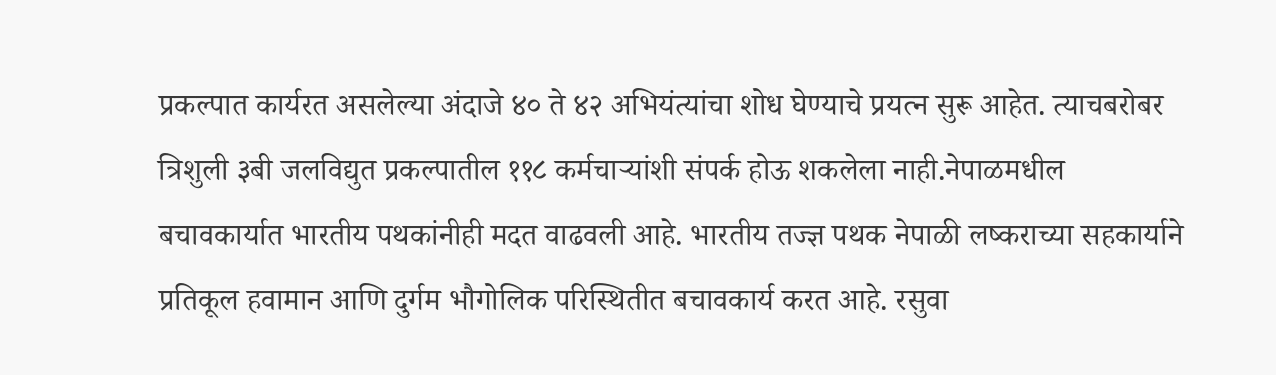प्रकल्पात कार्यरत असलेल्या अंदाजे ४० ते ४२ अभियंत्यांचा शोध घेण्याचे प्रयत्न सुरू आहेत. त्याचबरोबर त्रिशुली ३बी जलविद्युत प्रकल्पातील ११८ कर्मचाऱ्यांशी संपर्क होऊ शकलेला नाही.नेपाळमधील बचावकार्यात भारतीय पथकांनीही मदत वाढवली आहे. भारतीय तज्ज्ञ पथक नेपाळी लष्कराच्या सहकार्याने प्रतिकूल हवामान आणि दुर्गम भौगोलिक परिस्थितीत बचावकार्य करत आहे. रसुवा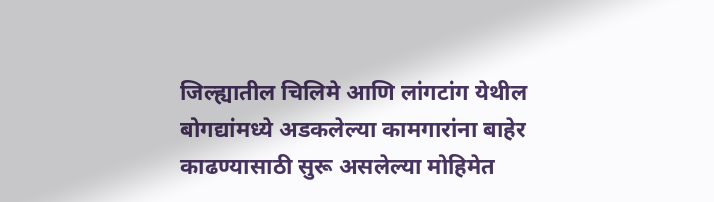जिल्ह्यातील चिलिमे आणि लांगटांग येथील बोगद्यांमध्ये अडकलेल्या कामगारांना बाहेर काढण्यासाठी सुरू असलेल्या मोहिमेत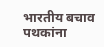भारतीय बचाव पथकांना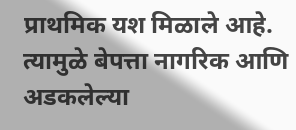प्राथमिक यश मिळाले आहे. त्यामुळे बेपत्ता नागरिक आणि अडकलेल्या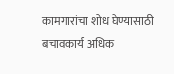कामगारांचा शोध घेण्यासाठी बचावकार्य अधिक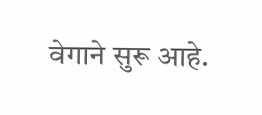वेगाने सुरू आहे.